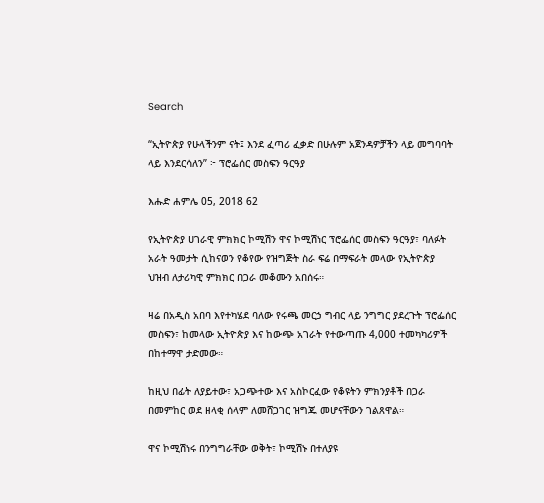Search

“ኢትዮጵያ የሁላችንም ናት፤ እንደ ፈጣሪ ፈቃድ በሁሉም አጀንዳዎቻችን ላይ መግባባት ላይ እንደርሳለን” ፦ ፕሮፌሰር መስፍን ዓርዓያ

እሑድ ሐምሌ 05, 2018 62

የኢትዮጵያ ሀገራዊ ምክክር ኮሚሽን ዋና ኮሚሽነር ፕሮፌሰር መስፍን ዓርዓያ፣ ባለፉት አራት ዓመታት ሲከናወን የቆየው የዝግጅት ስራ ፍሬ በማፍራት መላው የኢትዮጵያ ህዝብ ለታሪካዊ ምክክር በጋራ መቆሙን አበሰሩ።

ዛሬ በአዲስ አበባ እየተካሄደ ባለው የሩጫ መርኃ ግብር ላይ ንግግር ያደረጉት ፕሮፌሰር መስፍን፣ ከመላው ኢትዮጵያ እና ከውጭ አገራት የተውጣጡ 4,000 ተመካካሪዎች በከተማዋ ታድመው።

ከዚህ በፊት ለያይተው፣ አጋጭተው እና አስኮርፈው የቆዩትን ምክንያቶች በጋራ በመምከር ወደ ዘላቂ ሰላም ለመሸጋገር ዝግጁ መሆናቸውን ገልጸዋል።

ዋና ኮሚሽነሩ በንግግራቸው ወቅት፣ ኮሚሽኑ በተለያዩ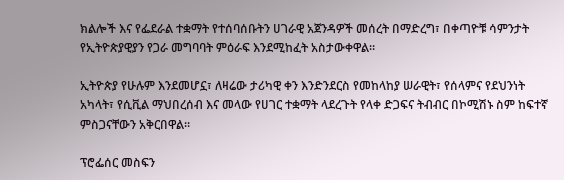ክልሎች እና የፌደራል ተቋማት የተሰባሰቡትን ሀገራዊ አጀንዳዎች መሰረት በማድረግ፣ በቀጣዮቹ ሳምንታት የኢትዮጵያዊያን የጋራ መግባባት ምዕራፍ እንደሚከፈት አስታውቀዋል።

ኢትዮጵያ የሁሉም እንደመሆኗ፣ ለዛሬው ታሪካዊ ቀን እንድንደርስ የመከላከያ ሠራዊት፣ የሰላምና የደህንነት አካላት፣ የሲቪል ማህበረሰብ እና መላው የሀገር ተቋማት ላደረጉት የላቀ ድጋፍና ትብብር በኮሚሽኑ ስም ከፍተኛ ምስጋናቸውን አቅርበዋል።

ፕሮፌሰር መስፍን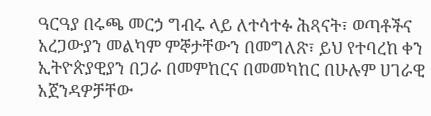ዓርዓያ በሩጫ መርኃ ግብሩ ላይ ለተሳተፉ ሕጻናት፣ ወጣቶችና አረጋውያን መልካም ምኞታቸውን በመግለጽ፣ ይህ የተባረከ ቀን ኢትዮጵያዊያን በጋራ በመምከርና በመመካከር በሁሉም ሀገራዊ አጀንዳዎቻቸው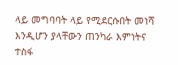ላይ መግባባት ላይ የሚደርሱበት መነሻ እንዲሆን ያላቸውን ጠንካራ እምነትና ተስፋ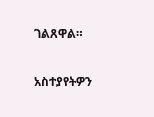ገልጸዋል።

አስተያየትዎን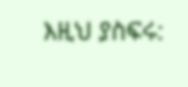እዚህ ያስፍሩ: